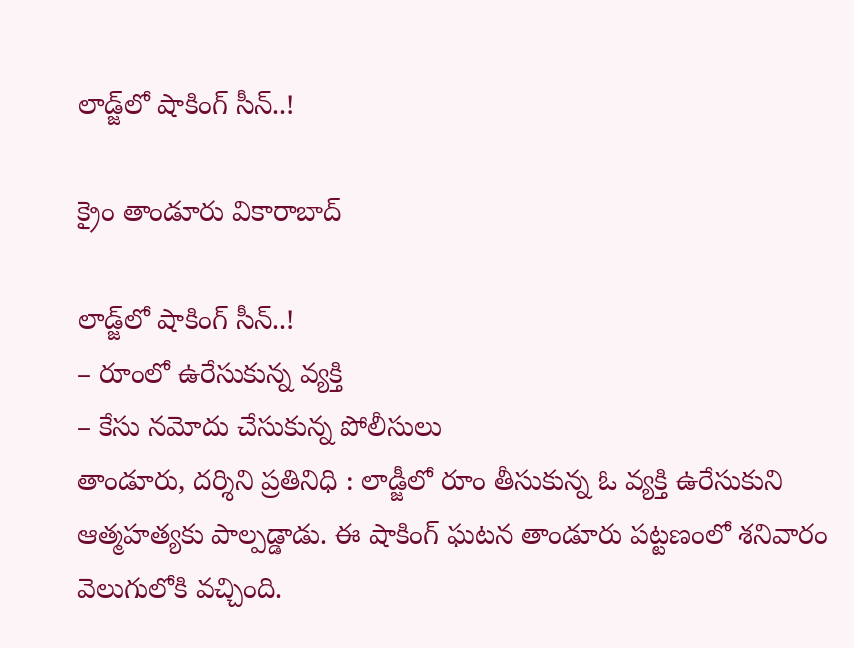లాడ్జ్‌లో షాకింగ్ సీన్..!

క్రైం తాండూరు వికారాబాద్

లాడ్జ్‌లో షాకింగ్ సీన్..!
– రూంలో ఉరేసుకున్న వ్యక్తి
– కేసు నమోదు చేసుకున్న పోలీసులు
తాండూరు, దర్శిని ప్రతినిధి : లాడ్జీలో రూం తీసుకున్న ఓ వ్యక్తి ఉరేసుకుని ఆత్మహత్యకు పాల్పడ్డాడు. ఈ షాకింగ్ ఘటన తాండూరు పట్టణంలో శనివారం వెలుగులోకి వచ్చింది.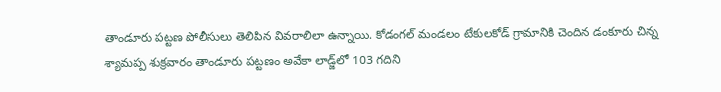తాండూరు పట్టణ పోలీసులు తెలిపిన వివరాలిలా ఉన్నాయి. కోడంగల్ మండలం టేకులకోడ్ గ్రామానికి చెందిన డంకూరు చిన్న శ్యామప్ప శుక్రవారం తాండూరు పట్టణం అవేకా లాడ్జ్‌లో 103 గదిని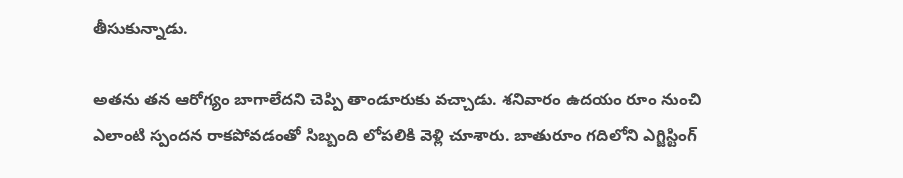తీసుకున్నాడు.

అతను తన ఆరోగ్యం బాగాలేదని చెప్పి తాండూరుకు వచ్చాడు. శనివారం ఉదయం రూం నుంచి ఎలాంటి స్పందన రాకపోవడంతో సిబ్బంది లోపలికి వెళ్లి చూశారు. బాతురూం గదిలోని ఎగ్జిస్టింగ్‌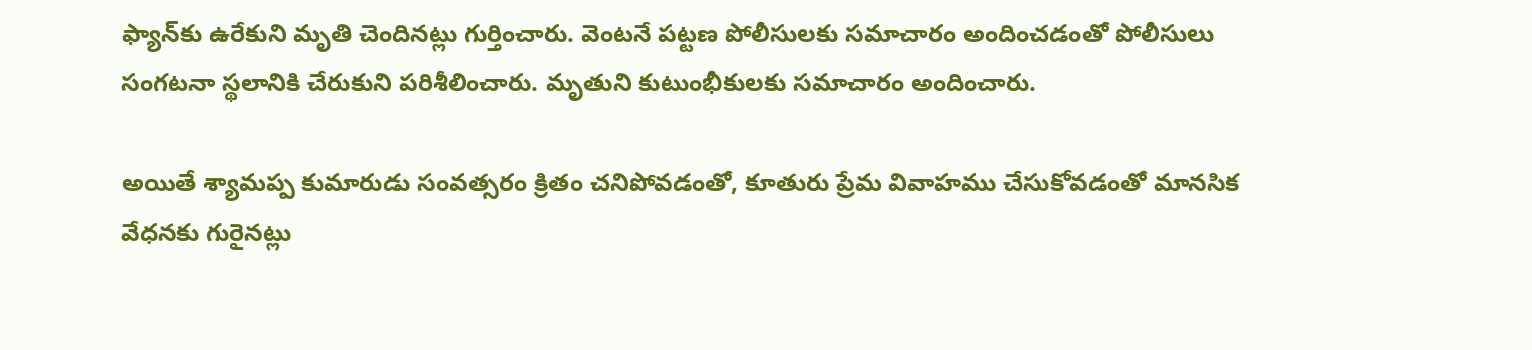ఫ్యాన్‌కు ఉరేకుని మృతి చెందినట్లు గుర్తించారు. వెంటనే పట్టణ పోలీసులకు సమాచారం అందించడంతో పోలీసులు సంగటనా స్థలానికి చేరుకుని పరిశీలించారు. మృతుని కుటుంభీకులకు సమాచారం అందించారు.

అయితే శ్యామప్ప కుమారుడు సంవత్సరం క్రితం చనిపోవడంతో, కూతురు ప్రేమ వివాహము చేసుకోవడంతో మానసిక వేధనకు గురైనట్లు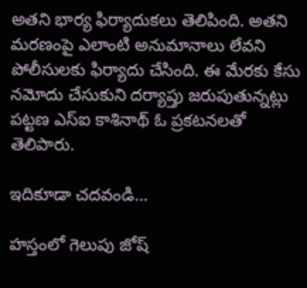అతని భార్య ఫిర్యాదుకలు తెలిపింది. అతని మరణంపై ఎలాంటి అనుమానాలు లేవని పోలీసులకు ఫిర్యాదు చేసింది. ఈ మేరకు కేసు నమోదు చేసుకుని దర్యాప్తు జరుపుతున్నట్లు పట్టణ ఎస్ఐ కాశినాథ్ ఓ ప్రకటనలతో తెలిపారు.

ఇదికూడా చదవండి…

హస్తంలో గెలుపు జోష్‌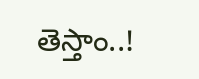తెస్తాం..!